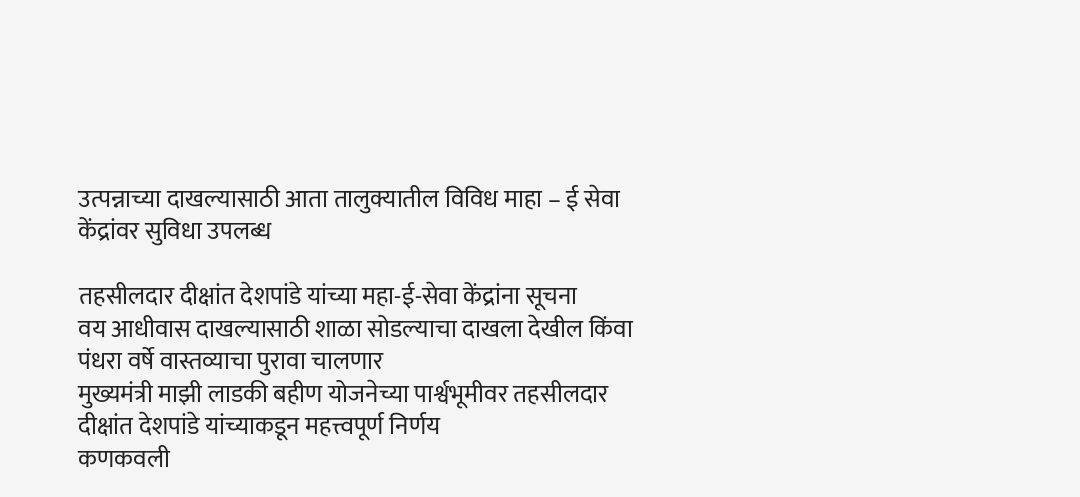उत्पन्नाच्या दाखल्यासाठी आता तालुक्यातील विविध माहा – ई सेवा केंद्रांवर सुविधा उपलब्ध

तहसीलदार दीक्षांत देशपांडे यांच्या महा-ई-सेवा केंद्रांना सूचना
वय आधीवास दाखल्यासाठी शाळा सोडल्याचा दाखला देखील किंवा पंधरा वर्षे वास्तव्याचा पुरावा चालणार
मुख्यमंत्री माझी लाडकी बहीण योजनेच्या पार्श्वभूमीवर तहसीलदार दीक्षांत देशपांडे यांच्याकडून महत्त्वपूर्ण निर्णय
कणकवली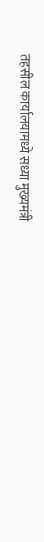तहसील कार्यालयामध्ये सध्या मुख्यमंत्री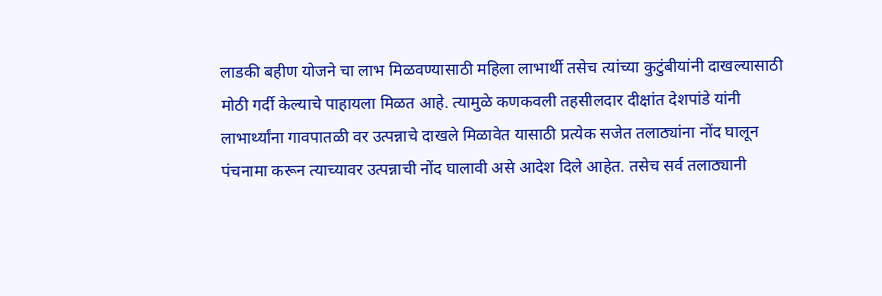लाडकी बहीण योजने चा लाभ मिळवण्यासाठी महिला लाभार्थी तसेच त्यांच्या कुटुंबीयांनी दाखल्यासाठी मोठी गर्दी केल्याचे पाहायला मिळत आहे. त्यामुळे कणकवली तहसीलदार दीक्षांत देशपांडे यांनी लाभार्थ्यांना गावपातळी वर उत्पन्नाचे दाखले मिळावेत यासाठी प्रत्येक सजेत तलाठ्यांना नोंद घालून पंचनामा करून त्याच्यावर उत्पन्नाची नोंद घालावी असे आदेश दिले आहेत. तसेच सर्व तलाठ्यानी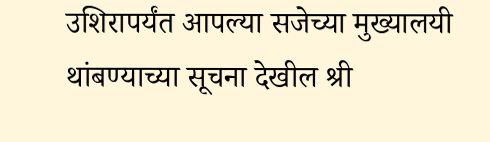उशिरापर्यंत आपल्या सजेच्या मुख्यालयी थांबण्याच्या सूचना देखील श्री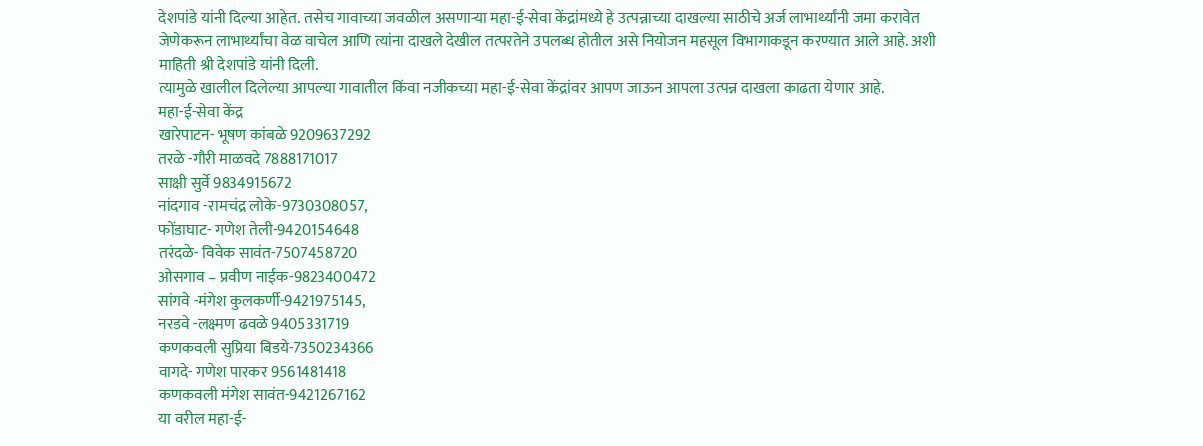देशपांडे यांनी दिल्या आहेत. तसेच गावाच्या जवळील असणाऱ्या महा-ई-सेवा केंद्रांमध्ये हे उत्पन्नाच्या दाखल्या साठीचे अर्ज लाभार्थ्यांनी जमा करावेत जेणेकरून लाभार्थ्यांचा वेळ वाचेल आणि त्यांना दाखले देखील तत्परतेने उपलब्ध होतील असे नियोजन महसूल विभागाकडून करण्यात आले आहे. अशी माहिती श्री देशपांडे यांनी दिली.
त्यामुळे खालील दिलेल्या आपल्या गावातील किंवा नजीकच्या महा-ई-सेवा केंद्रांवर आपण जाऊन आपला उत्पन्न दाखला काढता येणार आहे.
महा-ई-सेवा केंद्र
खारेपाटन- भूषण कांबळे 9209637292
तरळे -गौरी माळवदे 7888171017
साक्षी सुर्वे 9834915672
नांदगाव -रामचंद्र लोके-9730308057,
फोंडाघाट- गणेश तेली-9420154648
तरंदळे- विवेक सावंत-7507458720
ओसगाव – प्रवीण नाईक-9823400472
सांगवे -मंगेश कुलकर्णी-9421975145,
नरडवे -लक्ष्मण ढवळे 9405331719
कणकवली सुप्रिया बिडये-7350234366
वागदे- गणेश पारकर 9561481418
कणकवली मंगेश सावंत-9421267162
या वरील महा-ई-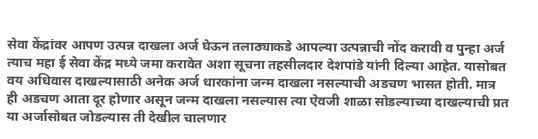सेवा केंद्रांवर आपण उत्पन्न दाखला अर्ज घेऊन तलाठ्याकडे आपल्या उत्पन्नाची नोंद करावी व पुन्हा अर्ज त्याच महा ई सेवा केंद्र मध्ये जमा करावेत अशा सूचना तहसीलदार देशपांडे यांनी दिल्या आहेत. यासोबत वय अधिवास दाखल्यासाठी अनेक अर्ज धारकांना जन्म दाखला नसल्याची अडचण भासत होती. मात्र ही अडचण आता दूर होणार असून जन्म दाखला नसल्यास त्या ऐवजी शाळा सोडल्याच्या दाखल्याची प्रत या अर्जासोबत जोडल्यास ती देखील चालणार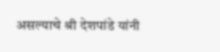असल्याचे श्री देशपांडे यांनी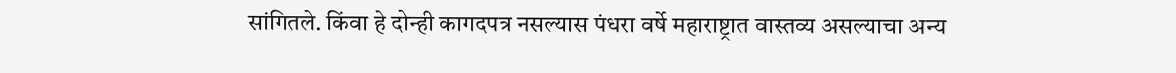सांगितले. किंवा हे दोन्ही कागदपत्र नसल्यास पंधरा वर्षे महाराष्ट्रात वास्तव्य असल्याचा अन्य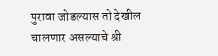पुरावा जोडल्यास तो देखील चालणार असल्याचे श्री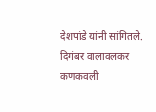देशपांडे यांनी सांगितले.
दिगंबर वालावलकर कणकवली